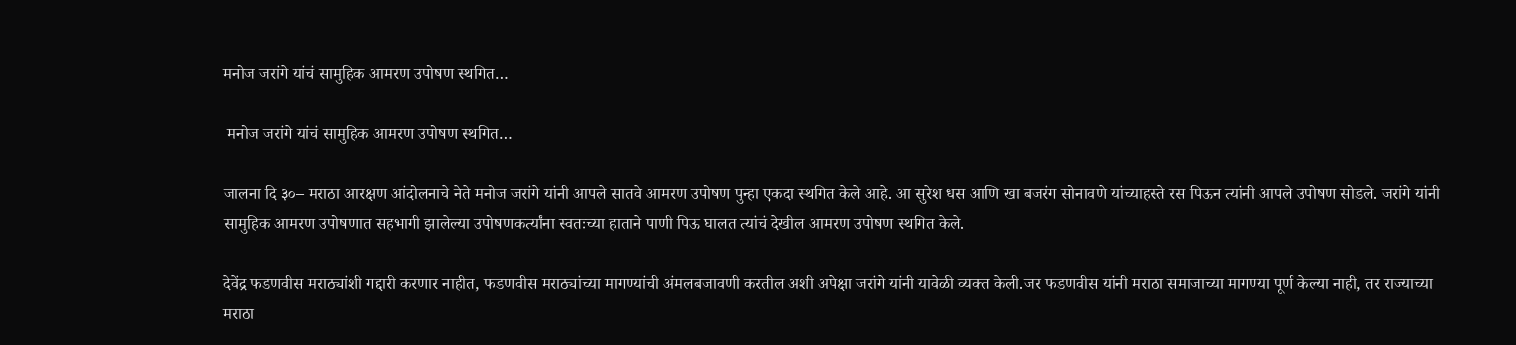मनोज जरांगे यांचं सामुहिक आमरण उपोषण स्थगित…

 मनोज जरांगे यांचं सामुहिक आमरण उपोषण स्थगित…

जालना दि ३०– मराठा आरक्षण आंदोलनाचे नेते मनोज जरांगे यांनी आपले सातवे आमरण उपोषण पुन्हा एकदा स्थगित केले आहे. आ सुरेश धस आणि खा बजरंग सोनावणे यांच्याहस्ते रस पिऊन त्यांनी आपले उपोषण सोडले. जरांगे यांनी सामुहिक आमरण उपोषणात सहभागी झालेल्या उपोषणकर्त्यांना स्वतःच्या हाताने पाणी पिऊ घालत त्यांचं देखील आमरण उपोषण स्थगित केले.

देवेंद्र फडणवीस मराठ्यांशी गद्दारी करणार नाहीत, फडणवीस मराठ्यांच्या मागण्यांची अंमलबजावणी करतील अशी अपेक्षा जरांगे यांनी यावेळी व्यक्त केली.जर फडणवीस यांनी मराठा समाजाच्या मागण्या पूर्ण केल्या नाही, तर राज्याच्या मराठा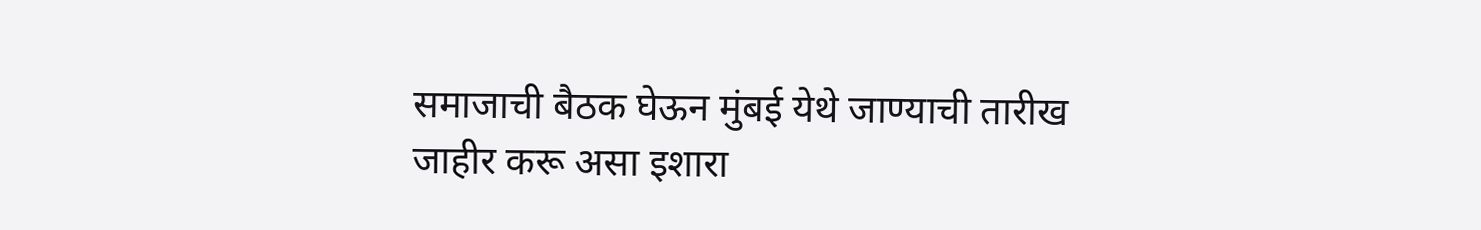समाजाची बैठक घेऊन मुंबई येथे जाण्याची तारीख जाहीर करू असा इशारा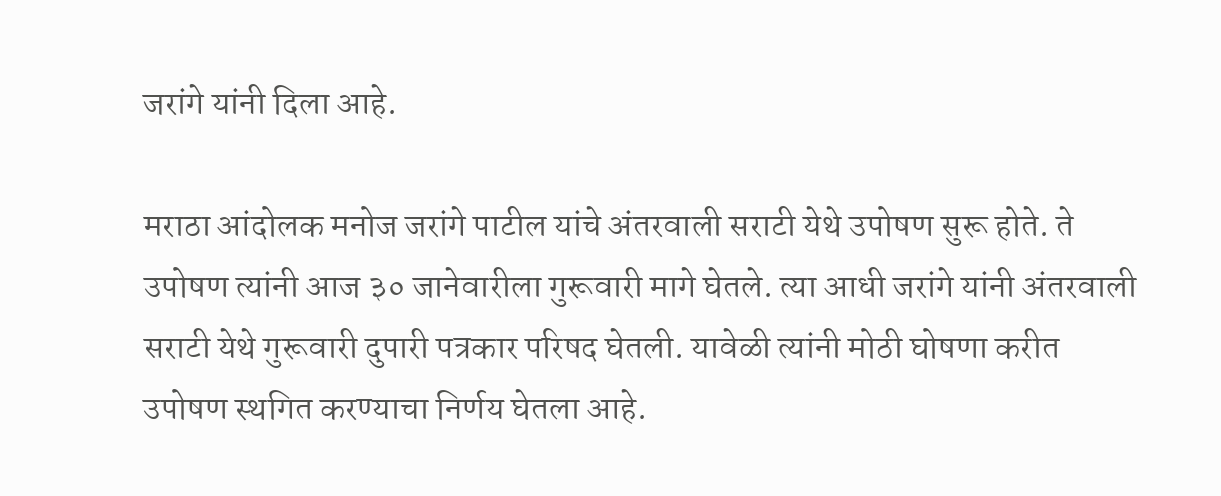जरांगे यांनी दिला आहे.

मराठा आंदोलक मनोज जरांगे पाटील यांचे अंतरवाली सराटी येथे उपोषण सुरू होते. ते उपोषण त्यांनी आज ३० जानेवारीला गुरूवारी मागे घेतले. त्या आधी जरांगे यांनी अंतरवाली सराटी येथे गुरूवारी दुपारी पत्रकार परिषद घेतली. यावेळी त्यांनी मोठी घोषणा करीत उपोषण स्थगित करण्याचा निर्णय घेतला आहे.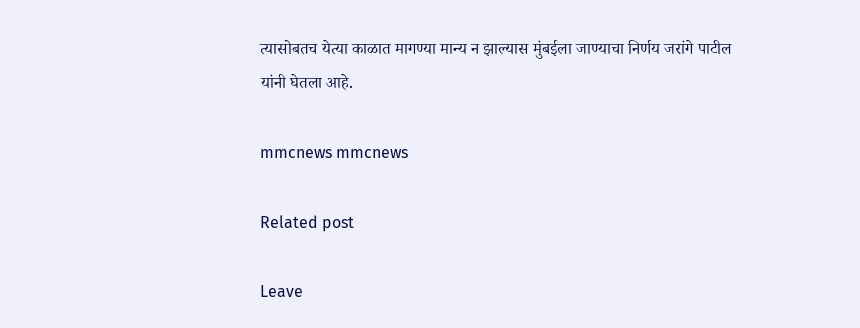त्यासोबतच येत्या काळात मागण्या मान्य न झाल्यास मुंबईला जाण्याचा निर्णय जरांगे पाटील यांनी घेतला आहे.

mmcnews mmcnews

Related post

Leave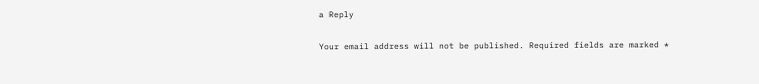a Reply

Your email address will not be published. Required fields are marked *